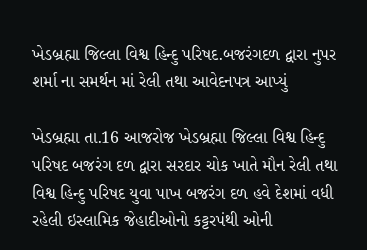ખેડબ્રહ્મા જિલ્લા વિશ્વ હિન્દુ પરિષદ.બજરંગદળ દ્વારા નુપર શર્મા ના સમર્થન માં રેલી તથા આવેદનપત્ર આપ્યું

ખેડબ્રહ્મા તા.16 આજરોજ ખેડબ્રહ્મા જિલ્લા વિશ્વ હિન્દુ પરિષદ બજરંગ દળ દ્વારા સરદાર ચોક ખાતે મૌન રેલી તથા વિશ્વ હિન્દુ પરિષદ યુવા પાખ બજરંગ દળ હવે દેશમાં વધી રહેલી ઇસ્લામિક જેહાદીઓનો કટ્ટરપંથી ઓની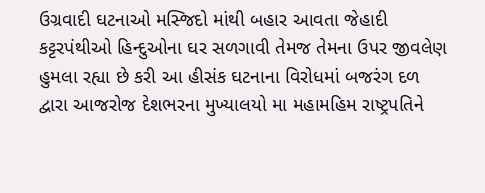ઉગ્રવાદી ઘટનાઓ મસ્જિદો માંથી બહાર આવતા જેહાદી કટ્ટરપંથીઓ હિન્દુઓના ઘર સળગાવી તેમજ તેમના ઉપર જીવલેણ હુમલા રહ્યા છે કરી આ હીસંક ઘટનાના વિરોધમાં બજરંગ દળ દ્વારા આજરોજ દેશભરના મુખ્યાલયો મા મહામહિમ રાષ્ટ્રપતિને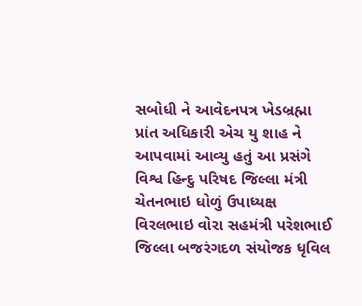સબોધી ને આવેદનપત્ર ખેડબ્રહ્મા પ્રાંત અધિકારી એચ યુ શાહ ને આપવામાં આવ્યુ હતું આ પ્રસંગે વિશ્વ હિન્દુ પરિષદ જિલ્લા મંત્રી ચેતનભાઇ ધોળું ઉપાધ્યક્ષ વિરલભાઇ વોરા સહમંત્રી પરેશભાઈ જિલ્લા બજરંગદળ સંયોજક ધૃવિલ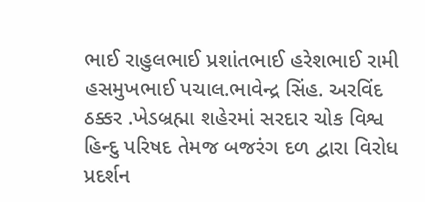ભાઈ રાહુલભાઈ પ્રશાંતભાઈ હરેશભાઈ રામી હસમુખભાઈ પચાલ.ભાવેન્દ્ર સિંહ. અરવિંદ ઠક્કર .ખેડબ્રહ્મા શહેરમાં સરદાર ચોક વિશ્વ હિન્દુ પરિષદ તેમજ બજરંગ દળ દ્વારા વિરોધ પ્રદર્શન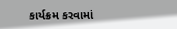કાર્યક્રમ કરવામાં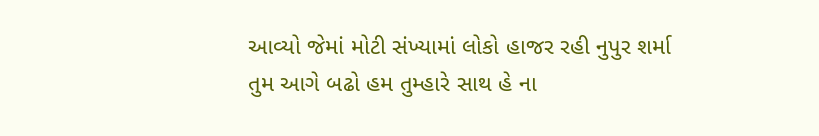આવ્યો જેમાં મોટી સંખ્યામાં લોકો હાજર રહી નુપુર શર્મા
તુમ આગે બઢો હમ તુમ્હારે સાથ હે ના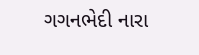ગગનભેદી નારા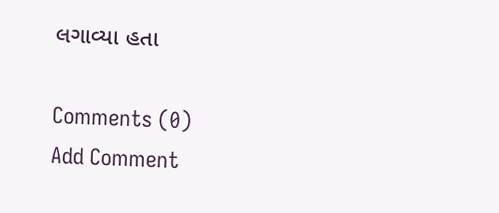લગાવ્યા હતા

Comments (0)
Add Comment